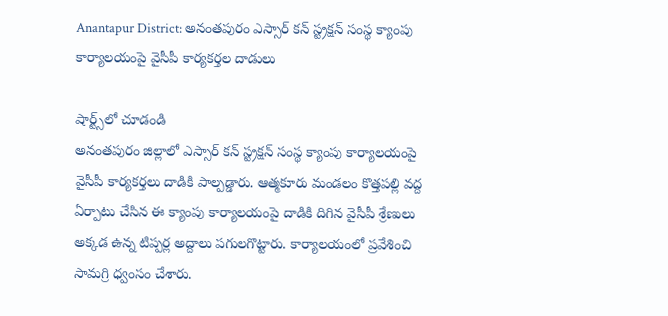Anantapur District: అనంతపురం ఎస్సార్ కన్ స్ట్రక్షన్ సంస్థ క్యాంపు కార్యాలయంపై వైసీపీ కార్యకర్తల దాడులు

షార్ట్స్‌లో చూడండి
అనంతపురం జిల్లాలో ఎస్సార్ కన్ స్ట్రక్షన్ సంస్థ క్యాంపు కార్యాలయంపై వైసీపీ కార్యకర్తలు దాడికి పాల్పడ్డారు. ఆత్మకూరు మండలం కొత్తపల్లి వద్ద ఏర్పాటు చేసిన ఈ క్యాంపు కార్యాలయంపై దాడికి దిగిన వైసీపీ శ్రేణులు అక్కడ ఉన్న టిప్పర్ల అద్దాలు పగులగొట్టారు. కార్యాలయంలో ప్రవేశించి సామగ్రి ధ్వంసం చేశారు.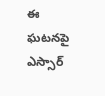ఈ ఘటనపై ఎస్సార్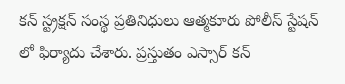కన్ స్ట్రక్షన్ సంస్థ ప్రతినిధులు ఆత్మకూరు పోలీస్ స్టేషన్ లో ఫిర్యాదు చేశారు. ప్రస్తుతం ఎస్సార్ కన్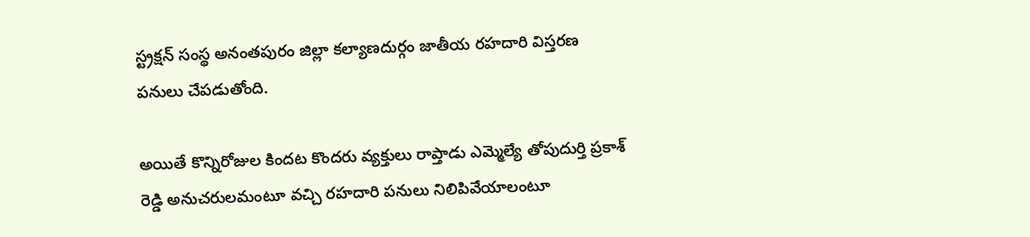స్ట్రక్షన్ సంస్థ అనంతపురం జిల్లా కల్యాణదుర్గం జాతీయ రహదారి విస్తరణ పనులు చేపడుతోంది.

అయితే కొన్నిరోజుల కిందట కొందరు వ్యక్తులు రాప్తాడు ఎమ్మెల్యే తోపుదుర్తి ప్రకాశ్ రెడ్డి అనుచరులమంటూ వచ్చి రహదారి పనులు నిలిపివేయాలంటూ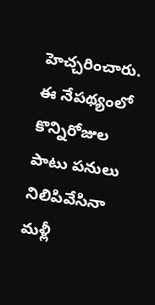హెచ్చరించారు. ఈ నేపథ్యంలో కొన్నిరోజుల పాటు పనులు నిలిపివేసినా మళ్లీ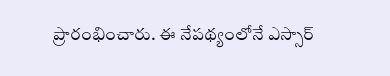ప్రారంభించారు. ఈ నేపథ్యంలోనే ఎస్సార్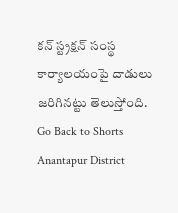కన్ స్ట్రక్షన్ సంస్థ కార్యాలయంపై దాడులు జరిగినట్టు తెలుస్తోంది.
Go Back to Shorts
Anantapur District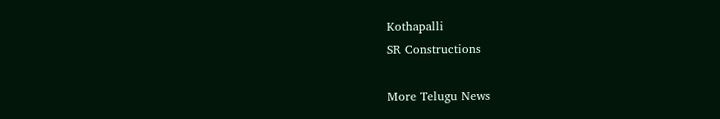Kothapalli
SR Constructions

More Telugu News